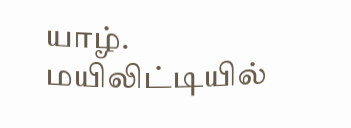யாழ். மயிலிட்டியில்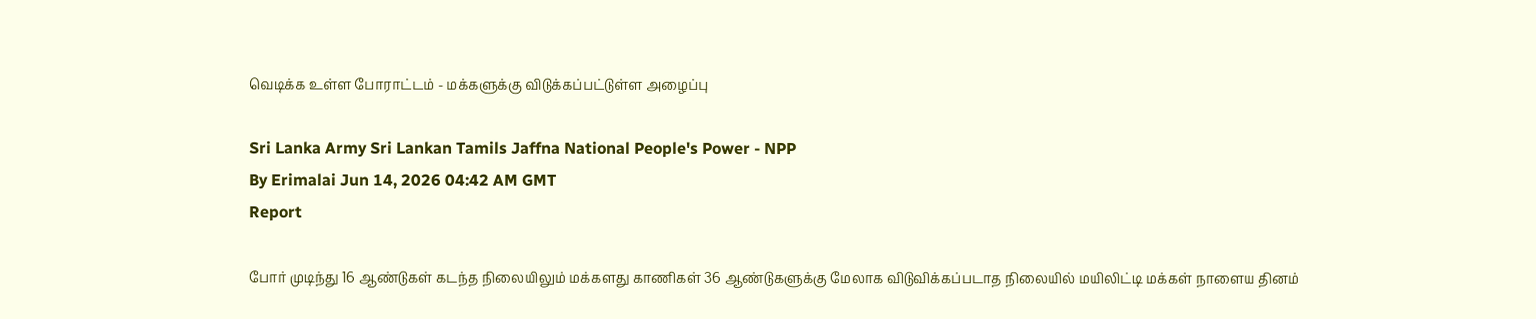வெடிக்க உள்ள போராட்டம் - மக்களுக்கு விடுக்கப்பட்டுள்ள அழைப்பு

Sri Lanka Army Sri Lankan Tamils Jaffna National People's Power - NPP
By Erimalai Jun 14, 2026 04:42 AM GMT
Report

போர் முடிந்து 16 ஆண்டுகள் கடந்த நிலையிலும் மக்களது காணிகள் 36 ஆண்டுகளுக்கு மேலாக விடுவிக்கப்படாத நிலையில் மயிலிட்டி மக்கள் நாளைய தினம்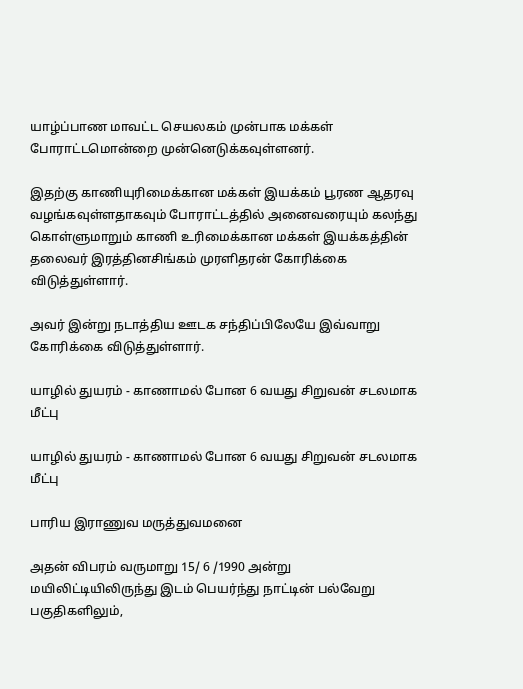யாழ்ப்பாண மாவட்ட செயலகம் முன்பாக மக்கள் போராட்டமொன்றை முன்னெடுக்கவுள்ளனர்.

இதற்கு காணியுரிமைக்கான மக்கள் இயக்கம் பூரண ஆதரவு வழங்கவுள்ளதாகவும் போராட்டத்தில் அனைவரையும் கலந்து கொள்ளுமாறும் காணி உரிமைக்கான மக்கள் இயக்கத்தின் தலைவர் இரத்தினசிங்கம் முரளிதரன் கோரிக்கை விடுத்துள்ளார்.

அவர் இன்று நடாத்திய ஊடக சந்திப்பிலேயே இவ்வாறு கோரிக்கை விடுத்துள்ளார்.

யாழில் துயரம் - காணாமல் போன 6 வயது சிறுவன் சடலமாக மீட்பு

யாழில் துயரம் - காணாமல் போன 6 வயது சிறுவன் சடலமாக மீட்பு

பாரிய இராணுவ மருத்துவமனை

அதன் விபரம் வருமாறு 15/ 6 /1990 அன்று மயிலிட்டியிலிருந்து இடம் பெயர்ந்து நாட்டின் பல்வேறு பகுதிகளிலும்,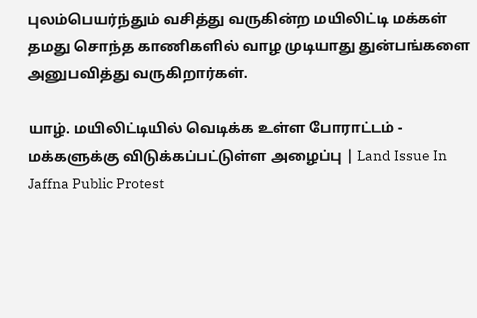புலம்பெயர்ந்தும் வசித்து வருகின்ற மயிலிட்டி மக்கள் தமது சொந்த காணிகளில் வாழ முடியாது துன்பங்களை அனுபவித்து வருகிறார்கள்.

யாழ். மயிலிட்டியில் வெடிக்க உள்ள போராட்டம் - மக்களுக்கு விடுக்கப்பட்டுள்ள அழைப்பு | Land Issue In Jaffna Public Protest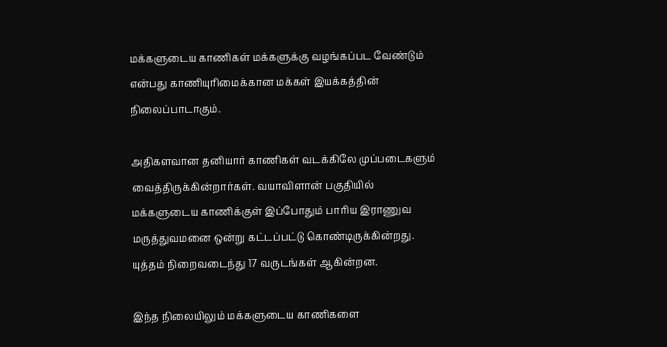மக்களுடைய காணிகள் மக்களுக்கு வழங்கப்பட வேண்டும் என்பது காணியுரிமைக்கான மக்கள் இயக்கத்தின் நிலைப்பாடாகும்.

அதிகளவான தனியார் காணிகள் வடக்கிலே முப்படைகளும் வைத்திருக்கின்றார்கள். வயாவிளான் பகுதியில் மக்களுடைய காணிக்குள் இப்போதும் பாரிய இராணுவ மருத்துவமனை ஒன்று கட்டப்பட்டு கொண்டிருக்கின்றது. யுத்தம் நிறைவடைந்து 17 வருடங்கள் ஆகின்றன.

இந்த நிலையிலும் மக்களுடைய காணிகளை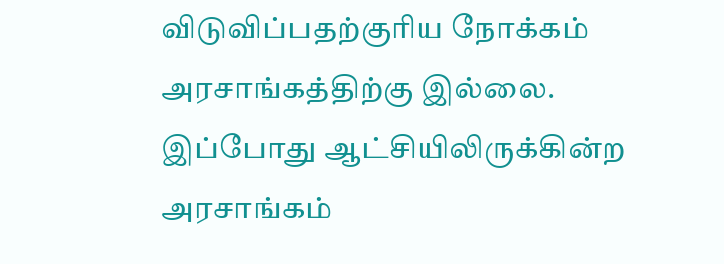விடுவிப்பதற்குரிய நோக்கம் அரசாங்கத்திற்கு இல்லை. இப்போது ஆட்சியிலிருக்கின்ற அரசாங்கம்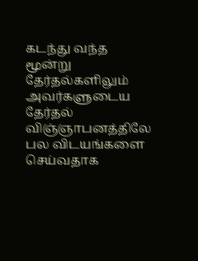கடந்து வந்த மூன்று தேர்தல்களிலும் அவர்களுடைய தேர்தல் விஞ்ஞாபனத்திலே பல விடயங்களை செய்வதாக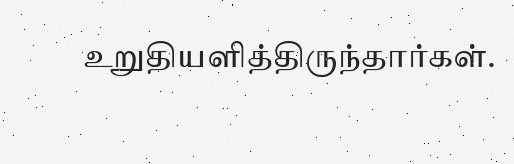உறுதியளித்திருந்தார்கள்.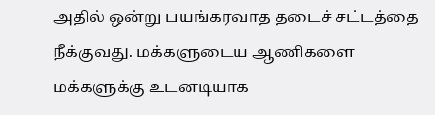அதில் ஒன்று பயங்கரவாத தடைச் சட்டத்தை நீக்குவது. மக்களுடைய ஆணிகளை மக்களுக்கு உடனடியாக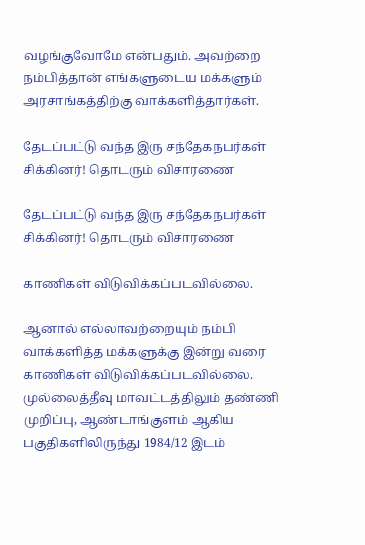வழங்குவோமே என்பதும். அவற்றை நம்பித்தான் எங்களுடைய மக்களும் அரசாங்கத்திற்கு வாக்களித்தார்கள்.

தேடப்பட்டு வந்த இரு சந்தேகநபர்கள் சிக்கினர்! தொடரும் விசாரணை

தேடப்பட்டு வந்த இரு சந்தேகநபர்கள் சிக்கினர்! தொடரும் விசாரணை

காணிகள் விடுவிக்கப்படவில்லை.

ஆனால் எல்லாவற்றையும் நம்பி வாக்களித்த மக்களுக்கு இன்று வரை காணிகள் விடுவிக்கப்படவில்லை. முல்லைத்தீவு மாவட்டத்திலும் தண்ணி முறிப்பு, ஆண்டாங்குளம் ஆகிய பகுதிகளிலிருந்து 1984/12 இடம்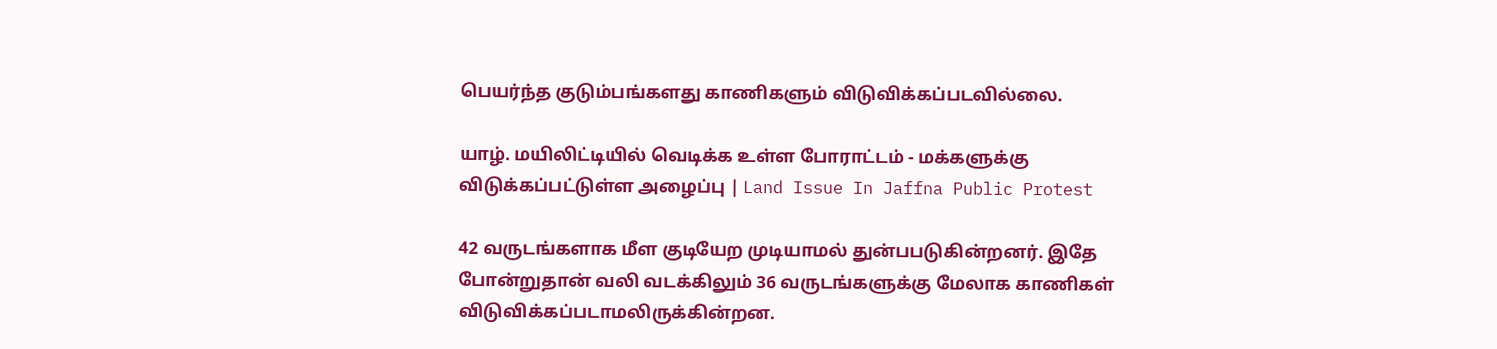பெயர்ந்த குடும்பங்களது காணிகளும் விடுவிக்கப்படவில்லை.

யாழ். மயிலிட்டியில் வெடிக்க உள்ள போராட்டம் - மக்களுக்கு விடுக்கப்பட்டுள்ள அழைப்பு | Land Issue In Jaffna Public Protest

42 வருடங்களாக மீள குடியேற முடியாமல் துன்பபடுகின்றனர். இதே போன்றுதான் வலி வடக்கிலும் 36 வருடங்களுக்கு மேலாக காணிகள் விடுவிக்கப்படாமலிருக்கின்றன.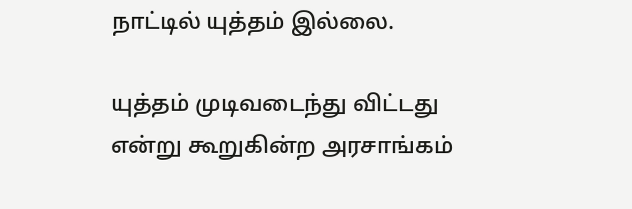நாட்டில் யுத்தம் இல்லை.

யுத்தம் முடிவடைந்து விட்டது என்று கூறுகின்ற அரசாங்கம்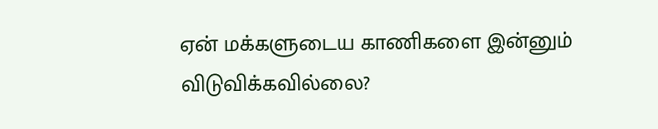ஏன் மக்களுடைய காணிகளை இன்னும் விடுவிக்கவில்லை?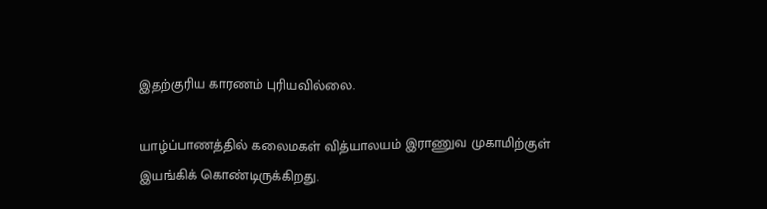இதற்குரிய காரணம் புரியவில்லை.

யாழ்ப்பாணத்தில் கலைமகள் வித்யாலயம் இராணுவ முகாமிற்குள் இயங்கிக் கொண்டிருக்கிறது.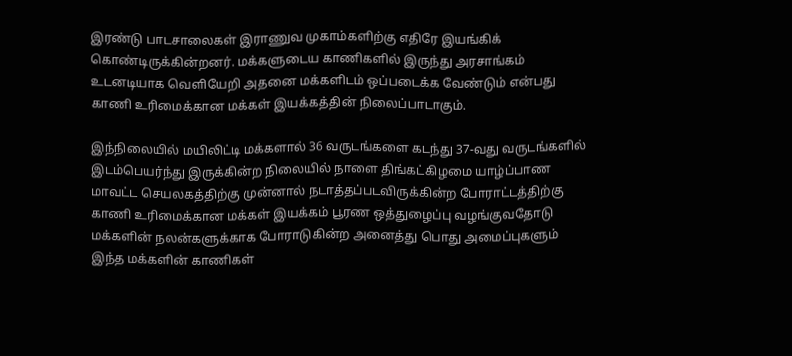இரண்டு பாடசாலைகள் இராணுவ முகாம்களிற்கு எதிரே இயங்கிக் கொண்டிருக்கின்றனர். மக்களுடைய காணிகளில் இருந்து அரசாங்கம் உடனடியாக வெளியேறி அதனை மக்களிடம் ஒப்படைக்க வேண்டும் என்பது காணி உரிமைக்கான மக்கள் இயக்கத்தின் நிலைப்பாடாகும்.

இந்நிலையில் மயிலிட்டி மக்களால் 36 வருடங்களை கடந்து 37-வது வருடங்களில் இடம்பெயர்ந்து இருக்கின்ற நிலையில் நாளை திங்கட்கிழமை யாழ்ப்பாண மாவட்ட செயலகத்திற்கு முன்னால் நடாத்தப்படவிருக்கின்ற போராட்டத்திற்கு காணி உரிமைக்கான மக்கள் இயக்கம் பூரண ஒத்துழைப்பு வழங்குவதோடு மக்களின் நலன்களுக்காக போராடுகின்ற அனைத்து பொது அமைப்புகளும் இந்த மக்களின் காணிகள்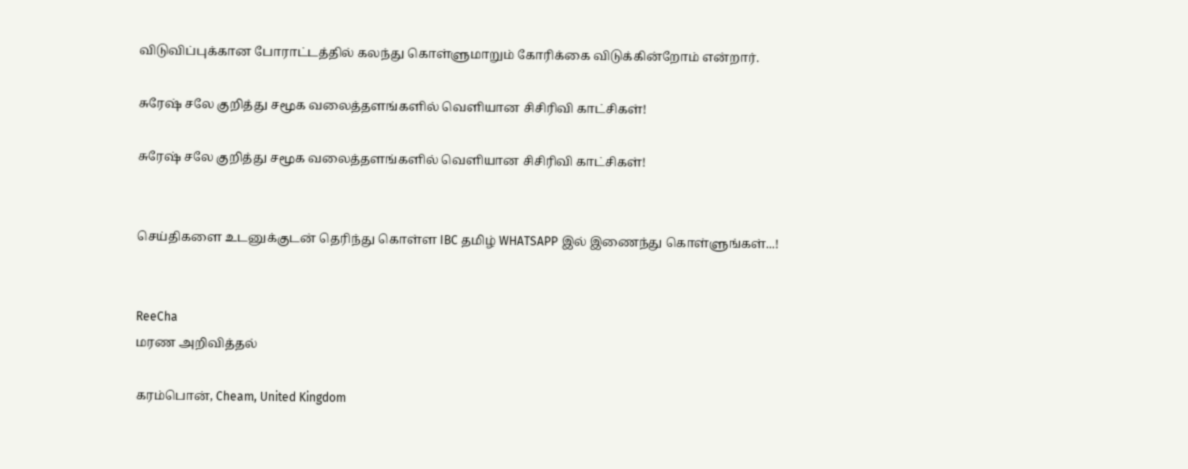விடுவிப்புக்கான போராட்டத்தில் கலந்து கொள்ளுமாறும் கோரிக்கை விடுக்கின்றோம் என்றார்.

சுரேஷ் சலே குறித்து சமூக வலைத்தளங்களில் வெளியான சிசிரிவி காட்சிகள்!

சுரேஷ் சலே குறித்து சமூக வலைத்தளங்களில் வெளியான சிசிரிவி காட்சிகள்!


செய்திகளை உடனுக்குடன் தெரிந்து கொள்ள IBC தமிழ் WHATSAPP இல் இணைந்து கொள்ளுங்கள்...!


ReeCha
மரண அறிவித்தல்

கரம்பொன், Cheam, United Kingdom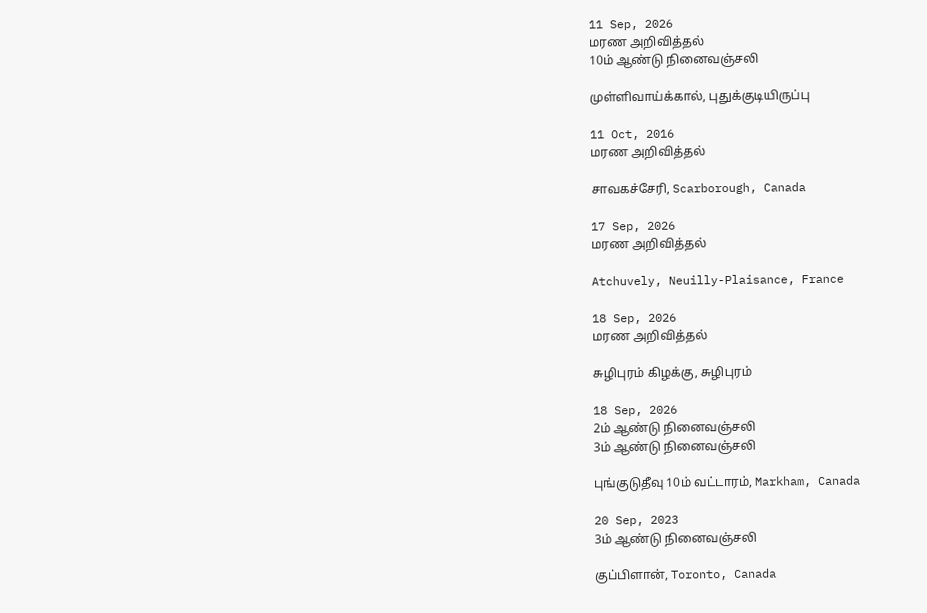11 Sep, 2026
மரண அறிவித்தல்
10ம் ஆண்டு நினைவஞ்சலி

முள்ளிவாய்க்கால், புதுக்குடியிருப்பு

11 Oct, 2016
மரண அறிவித்தல்

சாவகச்சேரி, Scarborough, Canada

17 Sep, 2026
மரண அறிவித்தல்

Atchuvely, Neuilly-Plaisance, France

18 Sep, 2026
மரண அறிவித்தல்

சுழிபுரம் கிழக்கு, சுழிபுரம்

18 Sep, 2026
2ம் ஆண்டு நினைவஞ்சலி
3ம் ஆண்டு நினைவஞ்சலி

புங்குடுதீவு 10ம் வட்டாரம், Markham, Canada

20 Sep, 2023
3ம் ஆண்டு நினைவஞ்சலி

குப்பிளான், Toronto, Canada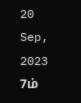20 Sep, 2023
7ம்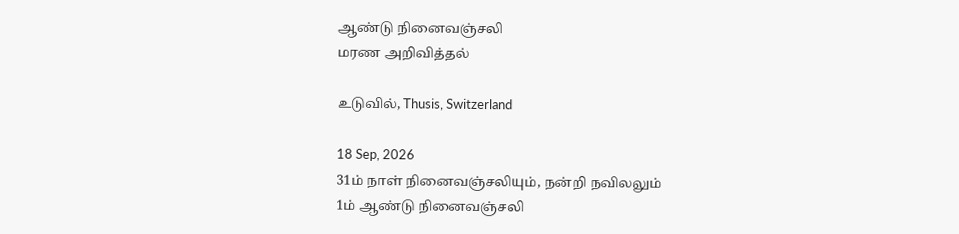ஆண்டு நினைவஞ்சலி
மரண அறிவித்தல்

உடுவில், Thusis, Switzerland

18 Sep, 2026
31ம் நாள் நினைவஞ்சலியும், நன்றி நவிலலும்
1ம் ஆண்டு நினைவஞ்சலி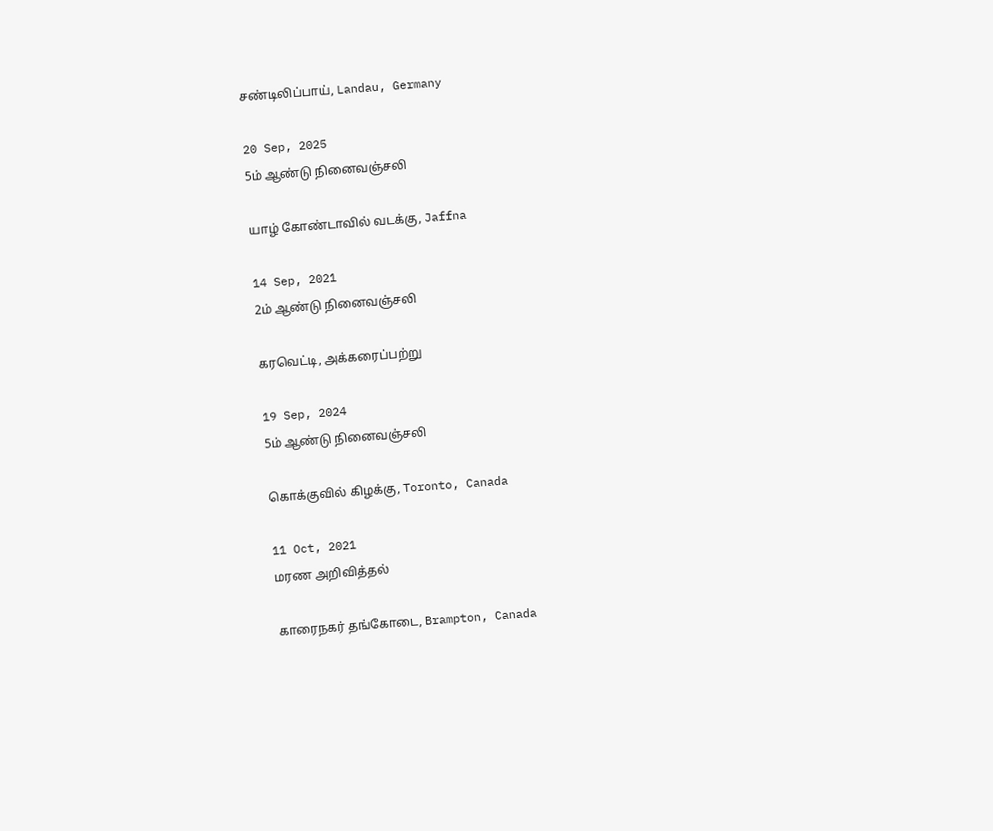சண்டிலிப்பாய், Landau, Germany

20 Sep, 2025
5ம் ஆண்டு நினைவஞ்சலி

யாழ் கோண்டாவில் வடக்கு, Jaffna

14 Sep, 2021
2ம் ஆண்டு நினைவஞ்சலி

கரவெட்டி, அக்கரைப்பற்று

19 Sep, 2024
5ம் ஆண்டு நினைவஞ்சலி

கொக்குவில் கிழக்கு, Toronto, Canada

11 Oct, 2021
மரண அறிவித்தல்

காரைநகர் தங்கோடை, Brampton, Canada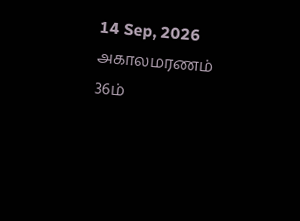14 Sep, 2026
அகாலமரணம்
36ம்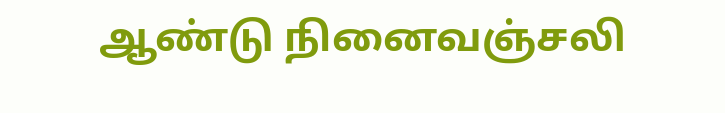ஆண்டு நினைவஞ்சலி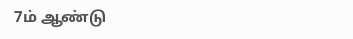7ம் ஆண்டு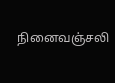நினைவஞ்சலி